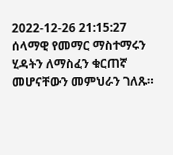2022-12-26 21:15:27
ሰላማዊ የመማር ማስተማሩን ሂዳትን ለማስፈን ቁርጠኛ መሆናቸውን መምህራን ገለጹ።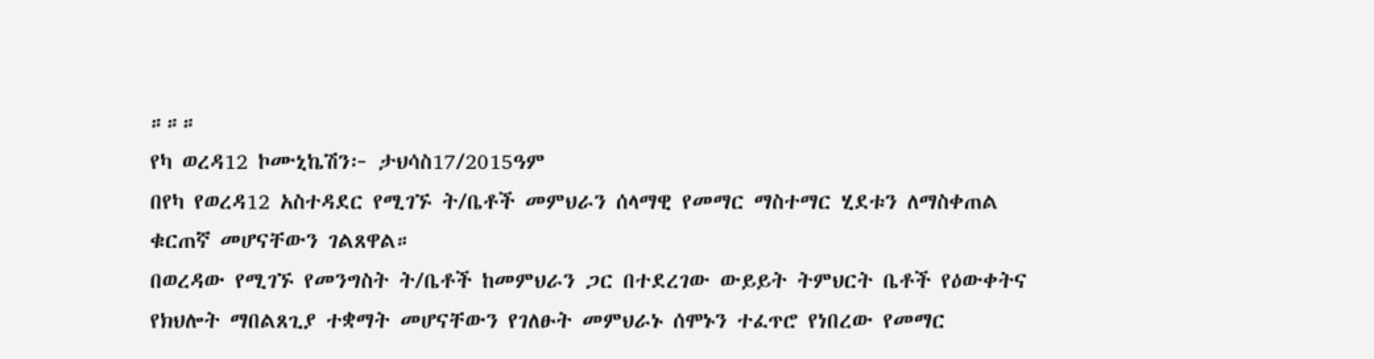።።።
የካ ወረዳ12 ኮሙኒኬሽን፦ ታህሳስ17/2015ዓም
በየካ የወረዳ12 አስተዳደር የሚገኙ ት/ቤቶች መምህራን ሰላማዊ የመማር ማስተማር ሂደቱን ለማስቀጠል ቁርጠኛ መሆናቸውን ገልጸዋል።
በወረዳው የሚገኙ የመንግስት ት/ቤቶች ከመምህራን ጋር በተደረገው ውይይት ትምህርት ቤቶች የዕውቀትና የክህሎት ማበልጸጊያ ተቋማት መሆናቸውን የገለፁት መምህራኑ ሰሞኑን ተፈጥሮ የነበረው የመማር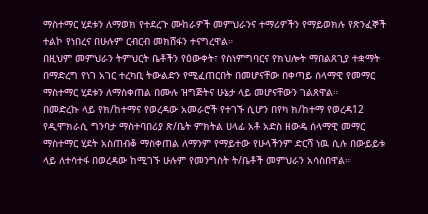ማስተማር ሂደቱን ለማወክ የተደረጉ ሙከራዎች መምህራንና ተማሪዎችን የማይወክሉ የጽንፈኞች ተልኮ የነበረና በሁሉም ርብርብ መክሸፋን ተናግረዋል።
በዚህም መምህራን ትምህርት ቤቶችን የዕውቀት፣ የስነምግባርና የክህሎት ማበልጸጊያ ተቋማት በማድረግ የነገ አገር ተረካቢ ትውልድን የሚፈጠርበት በመሆናቸው በቀጣይ ሰላማዊ የመማር ማስተማር ሂደቱን ለማስቀጠል በሙሉ ዝግጅትና ሁኔታ ላይ መሆናቸውን ገልጸዋል።
በመድረኩ ላይ የክ/ከተማና የወረዳው አመራሮች የተገኙ ሲሆን በየካ ክ/ከተማ የወረዳ12 የዲሞክራሲ ግንባታ ማስተባበሪያ ጽ/ቤት ምክትል ሀላፊ አቶ አድስ ዘውዴ ሰላማዊ መማር ማስተማር ሂደት አስጠብቆ ማስቀጠል ለማንም የማይተው የሁላችንም ድርሻ ነዉ ሲሉ በውይይቱ ላይ ለተሳተፋ በወረዳው ከሚገኙ ሁሉም የመንግስት ት/ቤቶች መምህራን አሳስበዋል።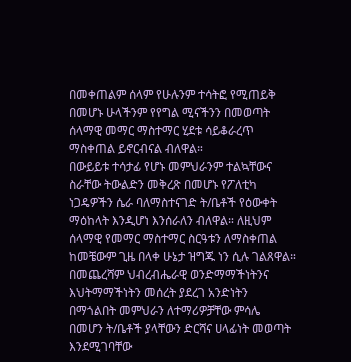በመቀጠልም ሰላም የሁሉንም ተሳትፎ የሚጠይቅ በመሆኑ ሁላችንም የየግል ሚናችንን በመወጣት ሰላማዊ መማር ማስተማር ሂደቱ ሳይቆራረጥ ማስቀጠል ይኖርብናል ብለዋል።
በውይይቱ ተሳታፊ የሆኑ መምህራንም ተልኳቸውና ስራቸው ትውልድን መቅረጽ በመሆኑ የፖለቲካ ነጋዴዎችን ሴራ ባለማስተናገድ ት/ቤቶች የዕውቀት ማዕከላት እንዲሆነ እንሰራለን ብለዋል። ለዚህም ሰላማዊ የመማር ማስተማር ስርዓቱን ለማስቀጠል ከመቼውም ጊዜ በላቀ ሁኔታ ዝግጁ ነን ሲሉ ገልጸዋል።
በመጨረሻም ህብረብሔራዊ ወንድማማችነትንና እህትማማችነትን መሰረት ያደረገ አንድነትን በማጎልበት መምህራን ለተማሪዎቻቸው ምሳሌ በመሆን ት/ቤቶች ያላቸውን ድርሻና ሀላፊነት መወጣት እንደሚገባቸው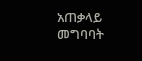አጠቃላይ መግባባት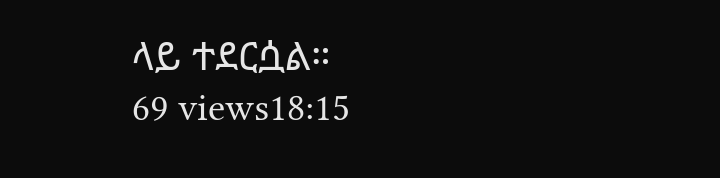ላይ ተደርሷል።
69 views18:15